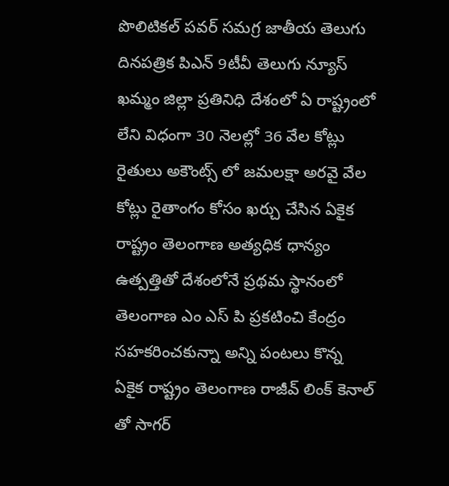పొలిటికల్ పవర్ సమగ్ర జాతీయ తెలుగు దినపత్రిక పిఎన్ 9టీవీ తెలుగు న్యూస్ ఖమ్మం జిల్లా ప్రతినిధి దేశంలో ఏ రాష్ట్రంలో లేని విధంగా 30 నెలల్లో 36 వేల కోట్లు రైతులు అకౌంట్స్ లో జమలక్షా అరవై వేల కోట్లు రైతాంగం కోసం ఖర్చు చేసిన ఏకైక రాష్ట్రం తెలంగాణ అత్యధిక ధాన్యం ఉత్పత్తితో దేశంలోనే ప్రథమ స్థానంలో తెలంగాణ ఎం ఎస్ పి ప్రకటించి కేంద్రం సహకరించకున్నా అన్ని పంటలు కొన్న ఏకైక రాష్ట్రం తెలంగాణ రాజీవ్ లింక్ కెనాల్ తో సాగర్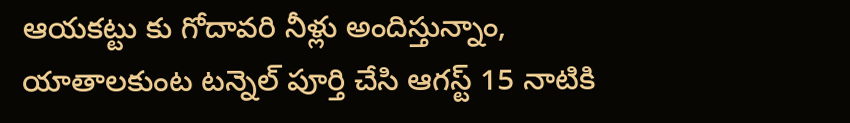ఆయకట్టు కు గోదావరి నీళ్లు అందిస్తున్నాం,
యాతాలకుంట టన్నెల్ పూర్తి చేసి ఆగస్ట్ 15 నాటికి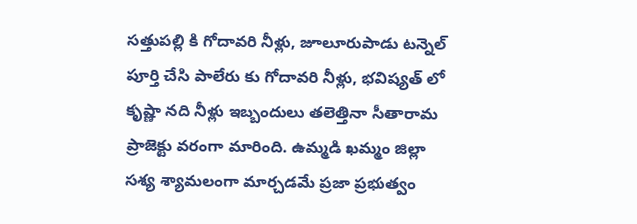సత్తుపల్లి కి గోదావరి నీళ్లు, జూలూరుపాడు టన్నెల్ పూర్తి చేసి పాలేరు కు గోదావరి నీళ్లు, భవిష్యత్ లో కృష్ణా నది నీళ్లు ఇబ్బందులు తలెత్తినా సీతారామ ప్రాజెక్టు వరంగా మారింది. ఉమ్మడి ఖమ్మం జిల్లా సశ్య శ్యామలంగా మార్చడమే ప్రజా ప్రభుత్వం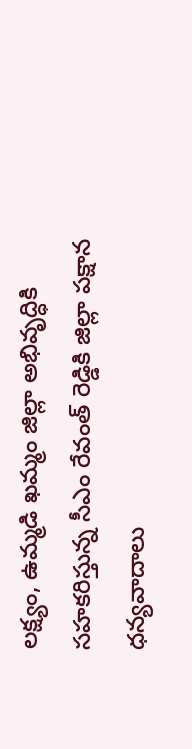లక్ష్యం, ఉమ్మడి ఖమ్మం జిల్లా అభివృద్ధికి సహకరిస్తున్న సీఎం రేవంత్ రెడ్డికి జిల్లా పక్షాన ధన్యవాదాలు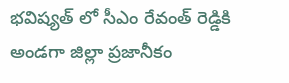భవిష్యత్ లో సీఎం రేవంత్ రెడ్డికి అండగా జిల్లా ప్రజానీకం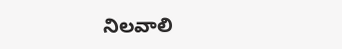నిలవాలి